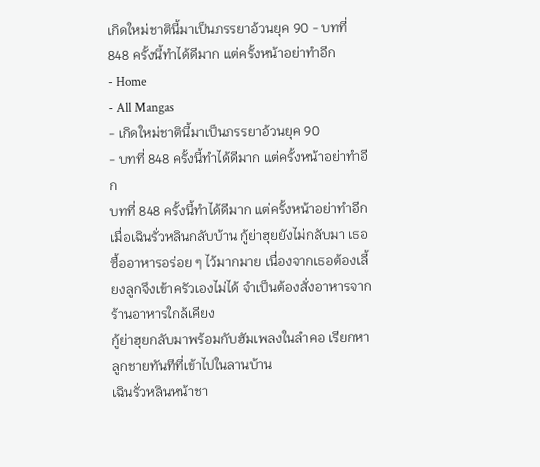เกิดใหม่ชาตินี้มาเป็นภรรยาอ้วนยุค 90 - บทที่ 848 ครั้งนี้ทำได้ดีมาก แต่ครั้งหน้าอย่าทำอีก
- Home
- All Mangas
- เกิดใหม่ชาตินี้มาเป็นภรรยาอ้วนยุค 90
- บทที่ 848 ครั้งนี้ทำได้ดีมาก แต่ครั้งหน้าอย่าทำอีก
บทที่ 848 ครั้งนี้ทำได้ดีมาก แต่ครั้งหน้าอย่าทำอีก
เมื่อเฉินรั่วหลินกลับบ้าน กู้ย่าฮุยยังไม่กลับมา เธอซื้ออาหารอร่อย ๆ ไว้มากมาย เนื่องจากเธอต้องเลี้ยงลูกจึงเข้าครัวเองไม่ได้ จำเป็นต้องสั่งอาหารจากร้านอาหารใกล้เคียง
กู้ย่าฮุยกลับมาพร้อมกับฮัมเพลงในลำคอ เรียกหาลูกชายทันทีที่เข้าไปในลานบ้าน
เฉินรั่วหลินหน้าชา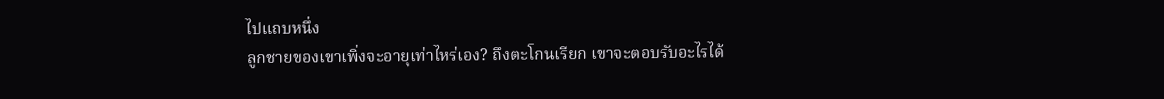ไปแถบหนึ่ง
ลูกชายของเขาเพิ่งจะอายุเท่าไหร่เอง? ถึงตะโกนเรียก เขาจะตอบรับอะไรได้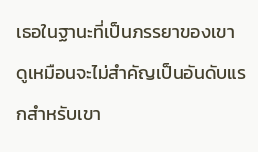เธอในฐานะที่เป็นภรรยาของเขา ดูเหมือนจะไม่สำคัญเป็นอันดับแรกสำหรับเขา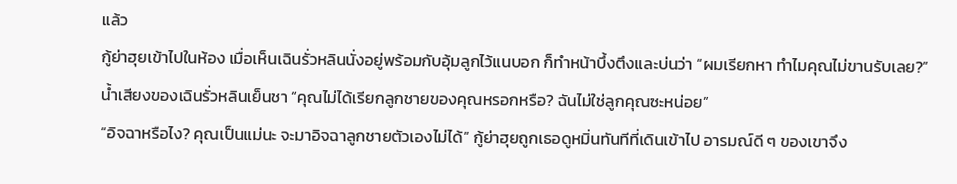แล้ว
กู้ย่าฮุยเข้าไปในห้อง เมื่อเห็นเฉินรั่วหลินนั่งอยู่พร้อมกับอุ้มลูกไว้แนบอก ก็ทำหน้าบึ้งตึงและบ่นว่า “ผมเรียกหา ทำไมคุณไม่ขานรับเลย?”
น้ำเสียงของเฉินรั่วหลินเย็นชา “คุณไม่ได้เรียกลูกชายของคุณหรอกหรือ? ฉันไม่ใช่ลูกคุณซะหน่อย”
“อิจฉาหรือไง? คุณเป็นแม่นะ จะมาอิจฉาลูกชายตัวเองไม่ได้” กู้ย่าฮุยถูกเธอดูหมิ่นทันทีที่เดินเข้าไป อารมณ์ดี ๆ ของเขาจึง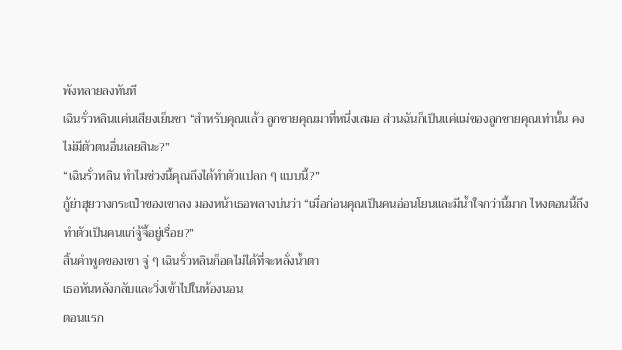พังทลายลงทันที
เฉินรั่วหลินแค่นเสียงเย็นชา “สำหรับคุณแล้ว ลูกชายคุณมาที่หนึ่งเสมอ ส่วนฉันก็เป็นแค่แม่ของลูกชายคุณเท่านั้น คงไม่มีตัวตนอื่นเลยสินะ?”
“เฉินรั่วหลิน ทำไมช่วงนี้คุณถึงได้ทำตัวแปลก ๆ แบบนี้?”
กู้ย่าฮุยวางกระเป๋าของเขาลง มองหน้าเธอพลางบ่นว่า “เมื่อก่อนคุณเป็นคนอ่อนโยนและมีน้ำใจกว่านี้มาก ไหงตอนนี้ถึงทำตัวเป็นคนแก่จู้จี้อยู่เรื่อย?”
สิ้นคำพูดของเขา จู่ ๆ เฉินรั่วหลินก็อดไม่ได้ที่จะหลั่งน้ำตา
เธอหันหลังกลับและวิ่งเข้าไปในห้องนอน
ตอนแรก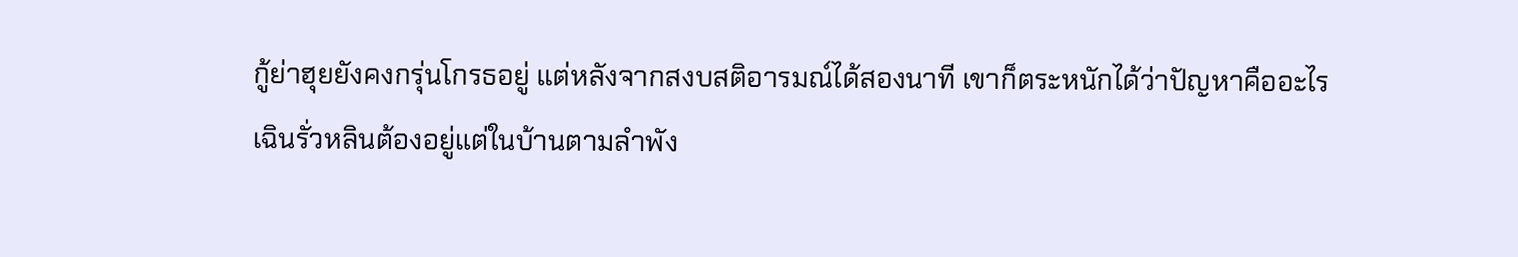กู้ย่าฮุยยังคงกรุ่นโกรธอยู่ แต่หลังจากสงบสติอารมณ์ได้สองนาที เขาก็ตระหนักได้ว่าปัญหาคืออะไร
เฉินรั่วหลินต้องอยู่แต่ในบ้านตามลำพัง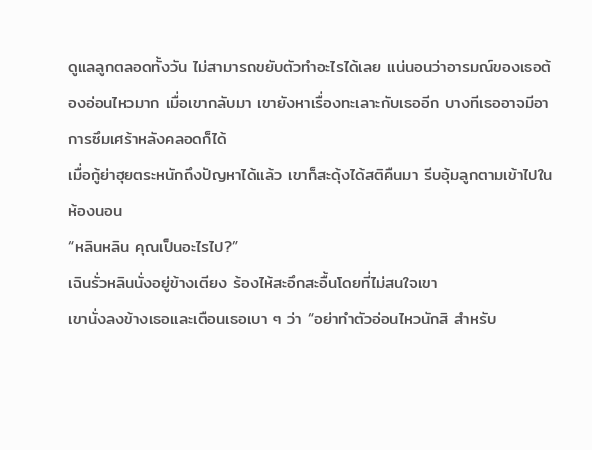ดูแลลูกตลอดทั้งวัน ไม่สามารถขยับตัวทำอะไรได้เลย แน่นอนว่าอารมณ์ของเธอต้องอ่อนไหวมาก เมื่อเขากลับมา เขายังหาเรื่องทะเลาะกับเธออีก บางทีเธออาจมีอาการซึมเศร้าหลังคลอดก็ได้
เมื่อกู้ย่าฮุยตระหนักถึงปัญหาได้แล้ว เขาก็สะดุ้งได้สติคืนมา รีบอุ้มลูกตามเข้าไปในห้องนอน
“หลินหลิน คุณเป็นอะไรไป?”
เฉินรั่วหลินนั่งอยู่ข้างเตียง ร้องไห้สะอึกสะอื้นโดยที่ไม่สนใจเขา
เขานั่งลงข้างเธอและเตือนเธอเบา ๆ ว่า “อย่าทำตัวอ่อนไหวนักสิ สำหรับ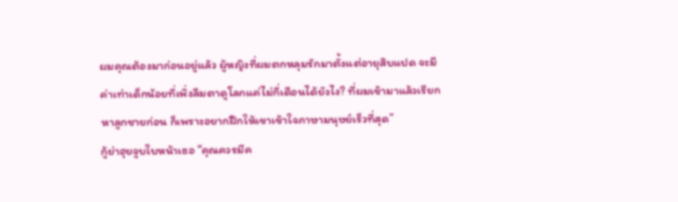ผมคุณต้องมาก่อนอยู่แล้ว ผู้หญิงที่ผมตกหลุมรักมาตั้งแต่อายุสิบแปด จะมีค่าเท่าเด็กน้อยที่เพิ่งลืมตาดูโลกแค่ไม่กี่เดือนได้ยังไง? ที่ผมเข้ามาแล้วเรียกหาลูกชายก่อน ก็เพราะอยากฝึกให้เขาเข้าใจภาษามนุษย์เร็วที่สุด”
กู้ย่าฮุยจูบใบหน้าเธอ “คุณควรมีค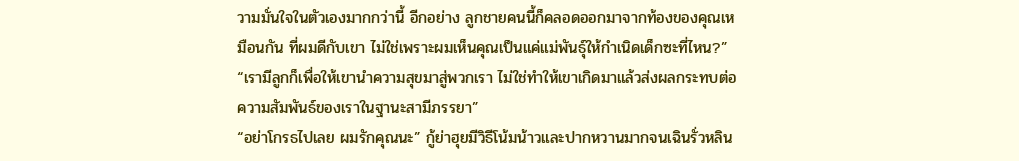วามมั่นใจในตัวเองมากกว่านี้ อีกอย่าง ลูกชายคนนี้ก็คลอดออกมาจากท้องของคุณเหมือนกัน ที่ผมดีกับเขา ไม่ใช่เพราะผมเห็นคุณเป็นแค่แม่พันธุ์ให้กำเนิดเด็กซะที่ไหน?”
“เรามีลูกก็เพื่อให้เขานำความสุขมาสู่พวกเรา ไม่ใช่ทำให้เขาเกิดมาแล้วส่งผลกระทบต่อความสัมพันธ์ของเราในฐานะสามีภรรยา”
“อย่าโกรธไปเลย ผมรักคุณนะ” กู้ย่าฮุยมีวิธีโน้มน้าวและปากหวานมากจนเฉินรั่วหลิน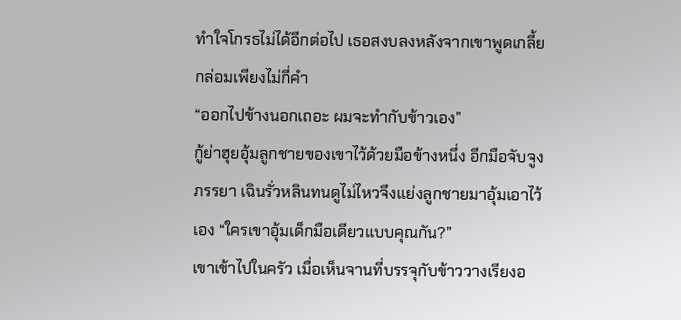ทำใจโกรธไม่ได้อีกต่อไป เธอสงบลงหลังจากเขาพูดเกลี้ยกล่อมเพียงไม่กี่คำ
“ออกไปข้างนอกเถอะ ผมจะทำกับข้าวเอง”
กู้ย่าฮุยอุ้มลูกชายของเขาไว้ด้วยมือข้างหนึ่ง อีกมือจับจูงภรรยา เฉินรั่วหลินทนดูไม่ไหวจึงแย่งลูกชายมาอุ้มเอาไว้เอง “ใครเขาอุ้มเด็กมือเดียวแบบคุณกัน?”
เขาเข้าไปในครัว เมื่อเห็นจานที่บรรจุกับข้าววางเรียงอ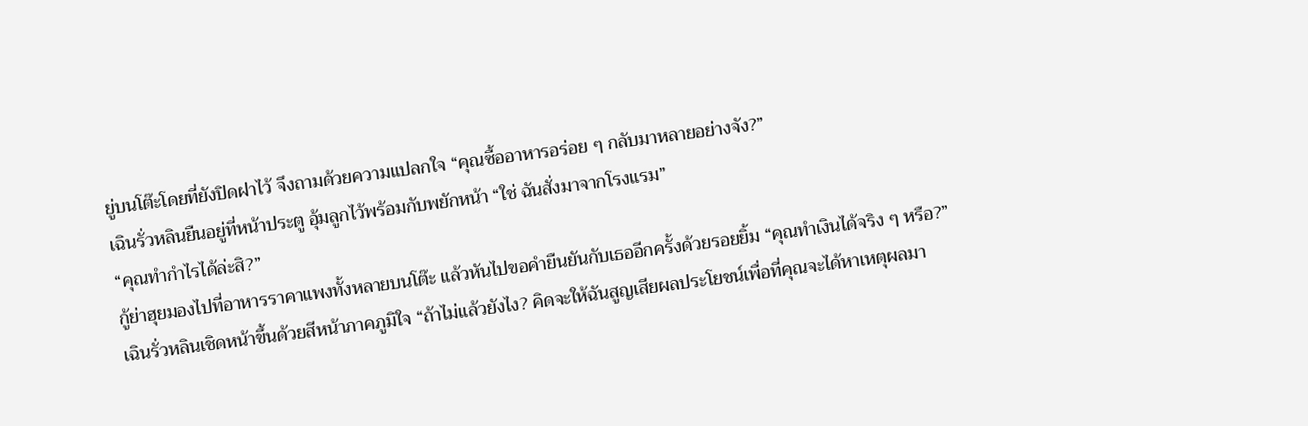ยู่บนโต๊ะโดยที่ยังปิดฝาไว้ จึงถามด้วยความแปลกใจ “คุณซื้ออาหารอร่อย ๆ กลับมาหลายอย่างจัง?”
เฉินรั่วหลินยืนอยู่ที่หน้าประตู อุ้มลูกไว้พร้อมกับพยักหน้า “ใช่ ฉันสั่งมาจากโรงแรม”
“คุณทำกำไรได้ล่ะสิ?”
กู้ย่าฮุยมองไปที่อาหารราคาแพงทั้งหลายบนโต๊ะ แล้วหันไปขอคำยืนยันกับเธออีกครั้งด้วยรอยยิ้ม “คุณทำเงินได้จริง ๆ หรือ?”
เฉินรั่วหลินเชิดหน้าขึ้นด้วยสีหน้าภาคภูมิใจ “ถ้าไม่แล้วยังไง? คิดจะให้ฉันสูญเสียผลประโยชน์เพื่อที่คุณจะได้หาเหตุผลมา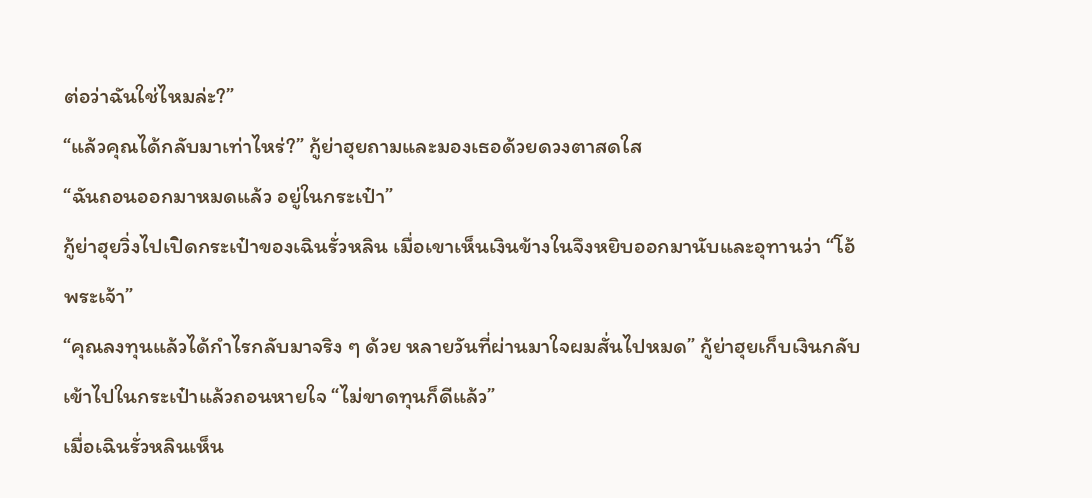ต่อว่าฉันใช่ไหมล่ะ?”
“แล้วคุณได้กลับมาเท่าไหร่?” กู้ย่าฮุยถามและมองเธอด้วยดวงตาสดใส
“ฉันถอนออกมาหมดแล้ว อยู่ในกระเป๋า”
กู้ย่าฮุยวิ่งไปเปิดกระเป๋าของเฉินรั่วหลิน เมื่อเขาเห็นเงินข้างในจึงหยิบออกมานับและอุทานว่า “โอ้ พระเจ้า”
“คุณลงทุนแล้วได้กำไรกลับมาจริง ๆ ด้วย หลายวันที่ผ่านมาใจผมสั่นไปหมด” กู้ย่าฮุยเก็บเงินกลับเข้าไปในกระเป๋าแล้วถอนหายใจ “ไม่ขาดทุนก็ดีแล้ว”
เมื่อเฉินรั่วหลินเห็น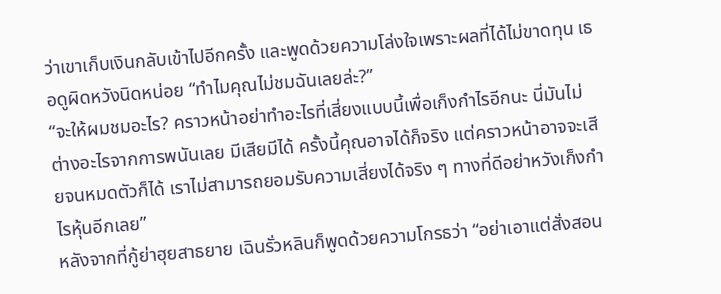ว่าเขาเก็บเงินกลับเข้าไปอีกครั้ง และพูดด้วยความโล่งใจเพราะผลที่ได้ไม่ขาดทุน เธอดูผิดหวังนิดหน่อย “ทำไมคุณไม่ชมฉันเลยล่ะ?”
“จะให้ผมชมอะไร? คราวหน้าอย่าทำอะไรที่เสี่ยงแบบนี้เพื่อเก็งกำไรอีกนะ นี่มันไม่ต่างอะไรจากการพนันเลย มีเสียมีได้ ครั้งนี้คุณอาจได้ก็จริง แต่คราวหน้าอาจจะเสียจนหมดตัวก็ได้ เราไม่สามารถยอมรับความเสี่ยงได้จริง ๆ ทางที่ดีอย่าหวังเก็งกำไรหุ้นอีกเลย”
หลังจากที่กู้ย่าฮุยสาธยาย เฉินรั่วหลินก็พูดด้วยความโกรธว่า “อย่าเอาแต่สั่งสอน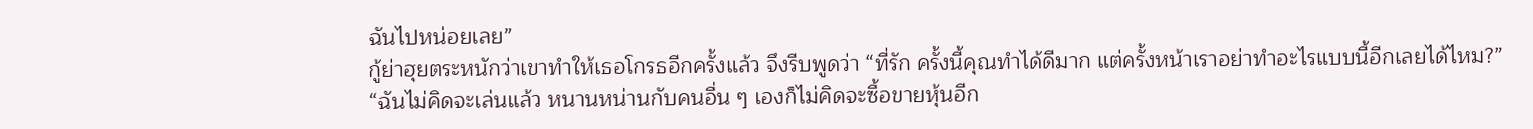ฉันไปหน่อยเลย”
กู้ย่าฮุยตระหนักว่าเขาทำให้เธอโกรธอีกครั้งแล้ว จึงรีบพูดว่า “ที่รัก ครั้งนี้คุณทำได้ดีมาก แต่ครั้งหน้าเราอย่าทำอะไรแบบนี้อีกเลยได้ไหม?”
“ฉันไม่คิดจะเล่นแล้ว หนานหน่านกับคนอื่น ๆ เองก็ไม่คิดจะซื้อขายหุ้นอีก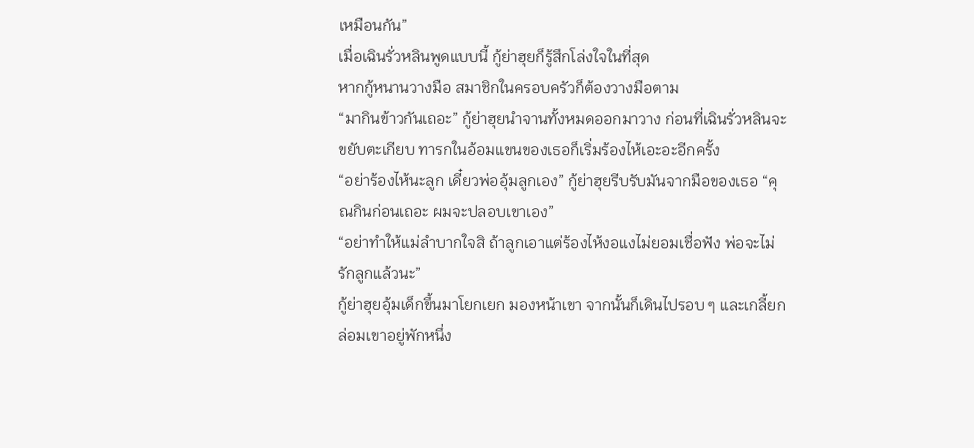เหมือนกัน”
เมื่อเฉินรั่วหลินพูดแบบนี้ กู้ย่าฮุยก็รู้สึกโล่งใจในที่สุด
หากกู้หนานวางมือ สมาชิกในครอบครัวก็ต้องวางมือตาม
“มากินข้าวกันเถอะ” กู้ย่าฮุยนำจานทั้งหมดออกมาวาง ก่อนที่เฉินรั่วหลินจะขยับตะเกียบ ทารกในอ้อมแขนของเธอก็เริ่มร้องไห้เอะอะอีกครั้ง
“อย่าร้องไห้นะลูก เดี๋ยวพ่ออุ้มลูกเอง” กู้ย่าฮุยรีบรับมันจากมือของเธอ “คุณกินก่อนเถอะ ผมจะปลอบเขาเอง”
“อย่าทำให้แม่ลำบากใจสิ ถ้าลูกเอาแต่ร้องไห้งอแงไม่ยอมเชื่อฟัง พ่อจะไม่รักลูกแล้วนะ”
กู้ย่าฮุยอุ้มเด็กขึ้นมาโยกเยก มองหน้าเขา จากนั้นก็เดินไปรอบ ๆ และเกลี้ยกล่อมเขาอยู่พักหนึ่ง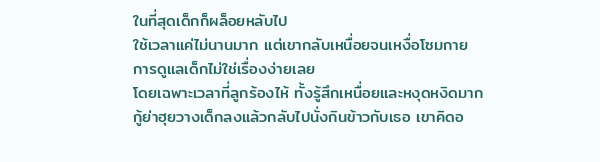ในที่สุดเด็กก็ผล็อยหลับไป
ใช้เวลาแค่ไม่นานมาก แต่เขากลับเหนื่อยจนเหงื่อโซมกาย
การดูแลเด็กไม่ใช่เรื่องง่ายเลย
โดยเฉพาะเวลาที่ลูกร้องไห้ ทั้งรู้สึกเหนื่อยและหงุดหงิดมาก
กู้ย่าฮุยวางเด็กลงแล้วกลับไปนั่งกินข้าวกับเธอ เขาคิดอ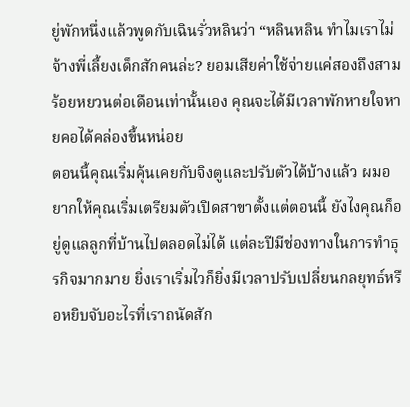ยู่พักหนึ่งแล้วพูดกับเฉินรั่วหลินว่า “หลินหลิน ทำไมเราไม่จ้างพี่เลี้ยงเด็กสักคนล่ะ? ยอมเสียค่าใช้จ่ายแค่สองถึงสามร้อยหยวนต่อเดือนเท่านั้นเอง คุณจะได้มีเวลาพักหายใจหายคอได้คล่องขี้นหน่อย
ตอนนี้คุณเริ่มคุ้นเคยกับจิงตูและปรับตัวได้บ้างแล้ว ผมอยากให้คุณเริ่มเตรียมตัวเปิดสาขาตั้งแต่ตอนนี้ ยังไงคุณก็อยู่ดูแลลูกที่บ้านไปตลอดไม่ได้ แต่ละปีมีช่องทางในการทำธุรกิจมากมาย ยิ่งเราเริ่มไวก็ยิ่งมีเวลาปรับเปลี่ยนกลยุทธ์หรือหยิบจับอะไรที่เราถนัดสัก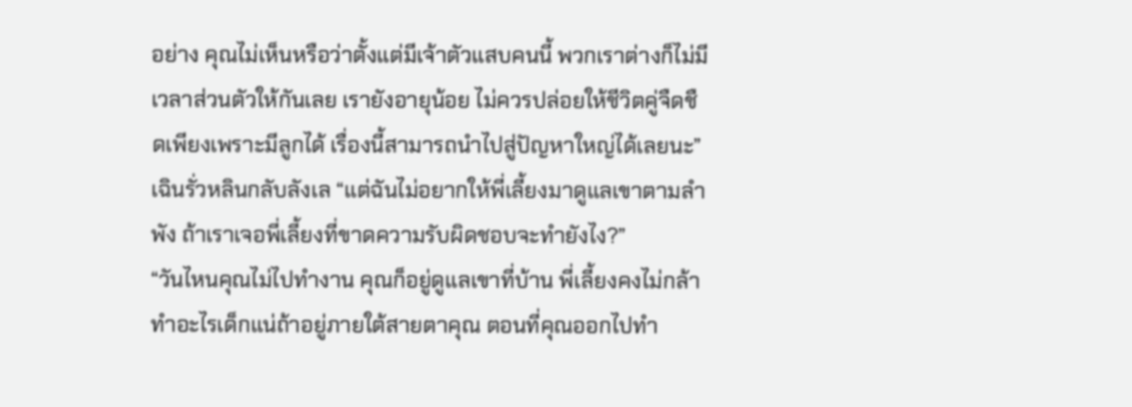อย่าง คุณไม่เห็นหรือว่าตั้งแต่มีเจ้าตัวแสบคนนี้ พวกเราต่างก็ไม่มีเวลาส่วนตัวให้กันเลย เรายังอายุน้อย ไม่ควรปล่อยให้ชีวิตคู่จืดชืดเพียงเพราะมีลูกได้ เรื่องนี้สามารถนำไปสู่ปัญหาใหญ่ได้เลยนะ”
เฉินรั่วหลินกลับลังเล “แต่ฉันไม่อยากให้พี่เลี้ยงมาดูแลเขาตามลำพัง ถ้าเราเจอพี่เลี้ยงที่ขาดความรับผิดชอบจะทำยังไง?”
“วันไหนคุณไม่ไปทำงาน คุณก็อยู่ดูแลเขาที่บ้าน พี่เลี้ยงคงไม่กล้าทำอะไรเด็กแน่ถ้าอยู่ภายใต้สายตาคุณ ตอนที่คุณออกไปทำ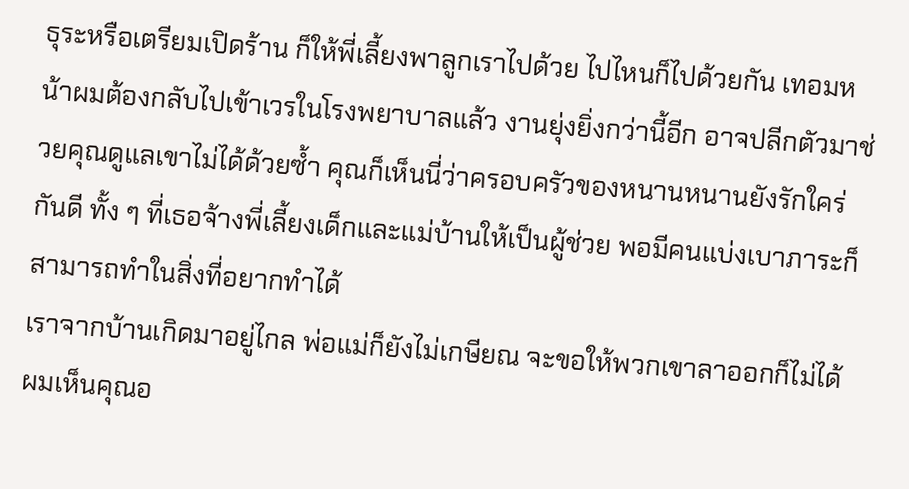ธุระหรือเตรียมเปิดร้าน ก็ให้พี่เลี้ยงพาลูกเราไปด้วย ไปไหนก็ไปด้วยกัน เทอมหน้าผมต้องกลับไปเข้าเวรในโรงพยาบาลแล้ว งานยุ่งยิ่งกว่านี้อีก อาจปลีกตัวมาช่วยคุณดูแลเขาไม่ได้ด้วยซ้ำ คุณก็เห็นนี่ว่าครอบครัวของหนานหนานยังรักใคร่กันดี ทั้ง ๆ ที่เธอจ้างพี่เลี้ยงเด็กและแม่บ้านให้เป็นผู้ช่วย พอมีคนแบ่งเบาภาระก็สามารถทำในสิ่งที่อยากทำได้
เราจากบ้านเกิดมาอยู่ไกล พ่อแม่ก็ยังไม่เกษียณ จะขอให้พวกเขาลาออกก็ไม่ได้ ผมเห็นคุณอ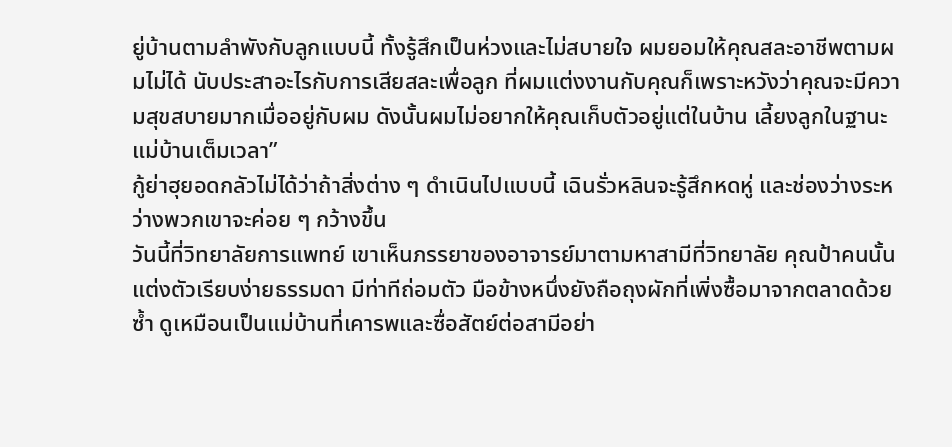ยู่บ้านตามลำพังกับลูกแบบนี้ ทั้งรู้สึกเป็นห่วงและไม่สบายใจ ผมยอมให้คุณสละอาชีพตามผมไม่ได้ นับประสาอะไรกับการเสียสละเพื่อลูก ที่ผมแต่งงานกับคุณก็เพราะหวังว่าคุณจะมีความสุขสบายมากเมื่ออยู่กับผม ดังนั้นผมไม่อยากให้คุณเก็บตัวอยู่แต่ในบ้าน เลี้ยงลูกในฐานะแม่บ้านเต็มเวลา”
กู้ย่าฮุยอดกลัวไม่ได้ว่าถ้าสิ่งต่าง ๆ ดำเนินไปแบบนี้ เฉินรั่วหลินจะรู้สึกหดหู่ และช่องว่างระหว่างพวกเขาจะค่อย ๆ กว้างขึ้น
วันนี้ที่วิทยาลัยการแพทย์ เขาเห็นภรรยาของอาจารย์มาตามหาสามีที่วิทยาลัย คุณป้าคนนั้นแต่งตัวเรียบง่ายธรรมดา มีท่าทีถ่อมตัว มือข้างหนึ่งยังถือถุงผักที่เพิ่งซื้อมาจากตลาดด้วยซ้ำ ดูเหมือนเป็นแม่บ้านที่เคารพและซื่อสัตย์ต่อสามีอย่า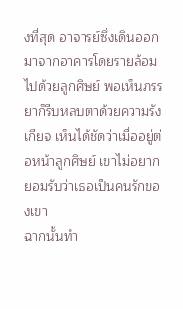งที่สุด อาจารย์ซึ่งเดินออกมาจากอาคารโดยรายล้อมไปด้วยลูกศิษย์ พอเห็นภรรยาก็รีบหลบตาด้วยความรังเกียจ เห็นได้ชัดว่าเมื่ออยู่ต่อหน้าลูกศิษย์ เขาไม่อยากยอมรับว่าเธอเป็นคนรักของเขา
ฉากนั้นทำ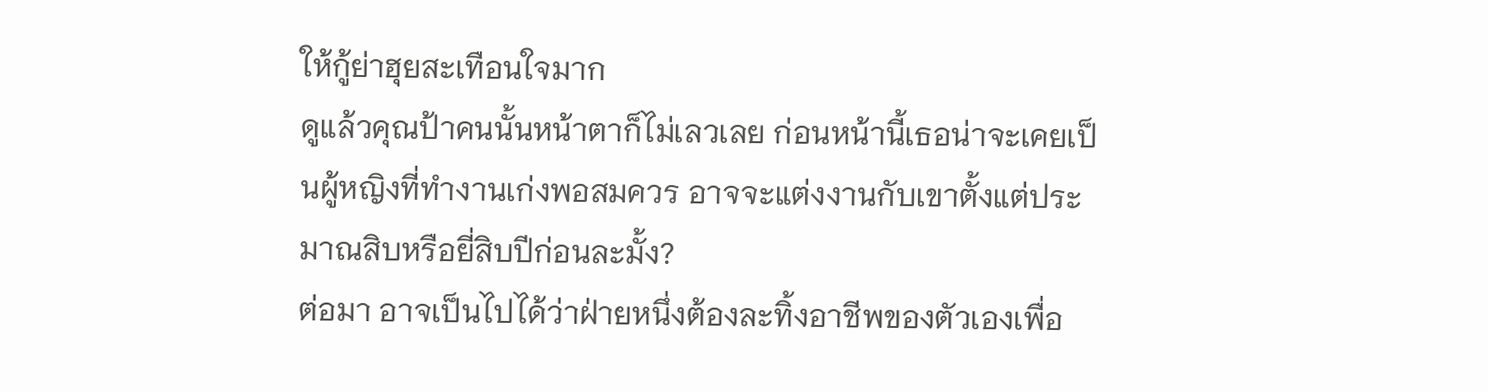ให้กู้ย่าฮุยสะเทือนใจมาก
ดูแล้วคุณป้าคนนั้นหน้าตาก็ไม่เลวเลย ก่อนหน้านี้เธอน่าจะเคยเป็นผู้หญิงที่ทำงานเก่งพอสมควร อาจจะแต่งงานกับเขาตั้งแต่ประมาณสิบหรือยี่สิบปีก่อนละมั้ง?
ต่อมา อาจเป็นไปได้ว่าฝ่ายหนึ่งต้องละทิ้งอาชีพของตัวเองเพื่อ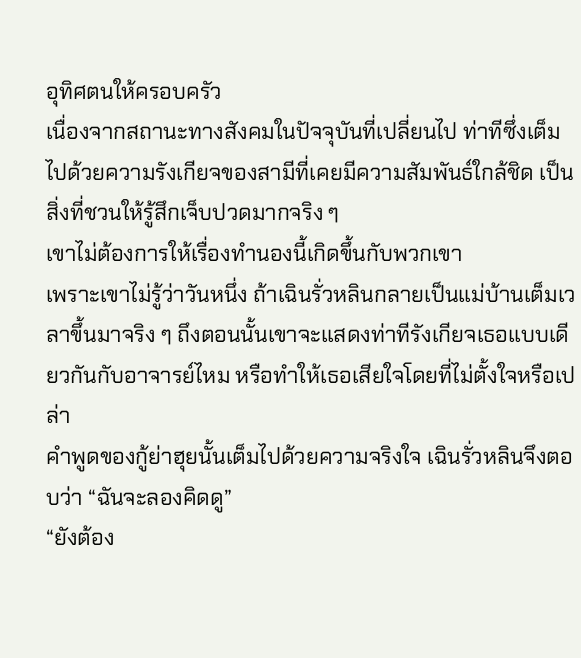อุทิศตนให้ครอบครัว
เนื่องจากสถานะทางสังคมในปัจจุบันที่เปลี่ยนไป ท่าทีซึ่งเต็มไปด้วยความรังเกียจของสามีที่เคยมีความสัมพันธ์ใกล้ชิด เป็นสิ่งที่ชวนให้รู้สึกเจ็บปวดมากจริง ๆ
เขาไม่ต้องการให้เรื่องทำนองนี้เกิดขึ้นกับพวกเขา
เพราะเขาไม่รู้ว่าวันหนึ่ง ถ้าเฉินรั่วหลินกลายเป็นแม่บ้านเต็มเวลาขึ้นมาจริง ๆ ถึงตอนนั้นเขาจะแสดงท่าทีรังเกียจเธอแบบเดียวกันกับอาจารย์ไหม หรือทำให้เธอเสียใจโดยที่ไม่ตั้งใจหรือเปล่า
คำพูดของกู้ย่าฮุยนั้นเต็มไปด้วยความจริงใจ เฉินรั่วหลินจึงตอบว่า “ฉันจะลองคิดดู”
“ยังต้อง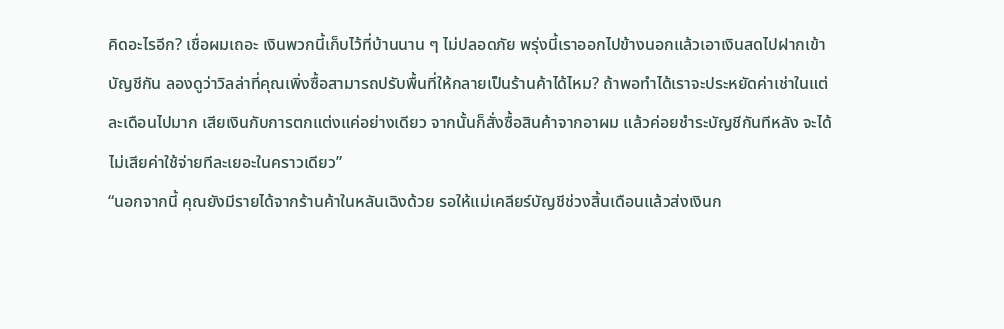คิดอะไรอีก? เชื่อผมเถอะ เงินพวกนี้เก็บไว้ที่บ้านนาน ๆ ไม่ปลอดภัย พรุ่งนี้เราออกไปข้างนอกแล้วเอาเงินสดไปฝากเข้าบัญชีกัน ลองดูว่าวิลล่าที่คุณเพิ่งซื้อสามารถปรับพื้นที่ให้กลายเป็นร้านค้าได้ไหม? ถ้าพอทำได้เราจะประหยัดค่าเช่าในแต่ละเดือนไปมาก เสียเงินกับการตกแต่งแค่อย่างเดียว จากนั้นก็สั่งซื้อสินค้าจากอาผม แล้วค่อยชำระบัญชีกันทีหลัง จะได้ไม่เสียค่าใช้จ่ายทีละเยอะในคราวเดียว”
“นอกจากนี้ คุณยังมีรายได้จากร้านค้าในหลันเฉิงด้วย รอให้แม่เคลียร์บัญชีช่วงสิ้นเดือนแล้วส่งเงินก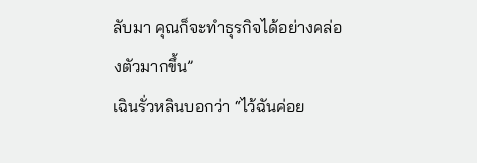ลับมา คุณก็จะทำธุรกิจได้อย่างคล่องตัวมากขึ้น”
เฉินรั่วหลินบอกว่า “ไว้ฉันค่อย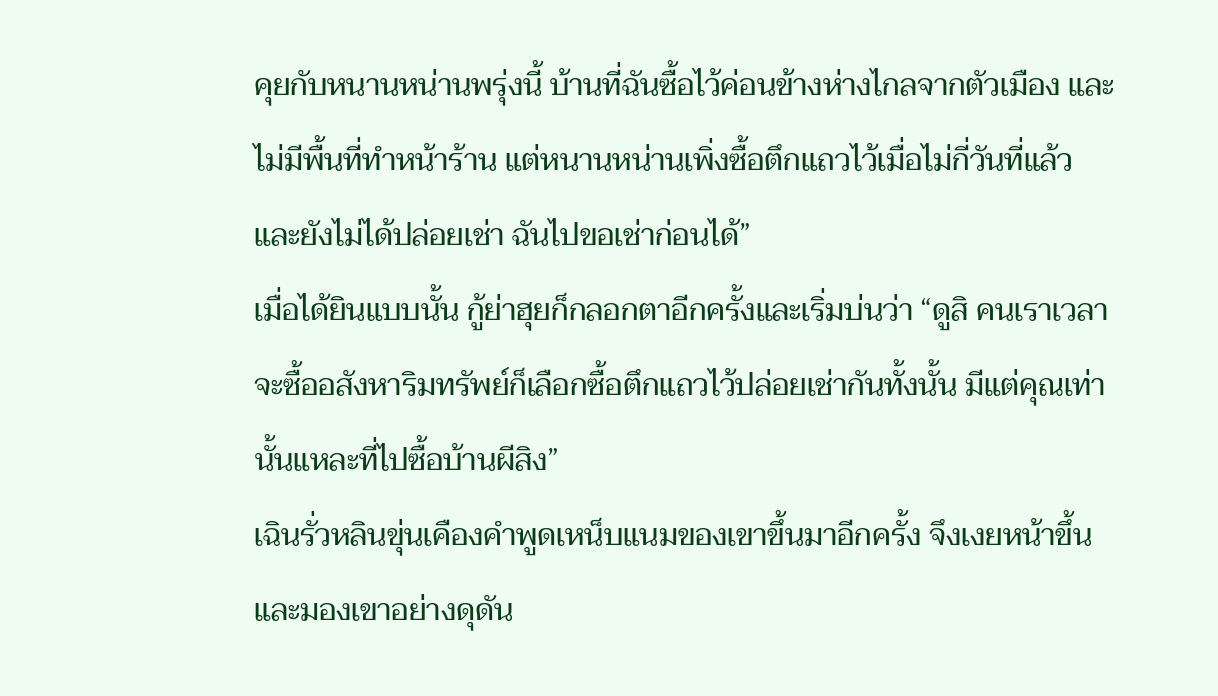คุยกับหนานหน่านพรุ่งนี้ บ้านที่ฉันซื้อไว้ค่อนข้างห่างไกลจากตัวเมือง และไม่มีพื้นที่ทำหน้าร้าน แต่หนานหน่านเพิ่งซื้อตึกแถวไว้เมื่อไม่กี่วันที่แล้ว และยังไม่ได้ปล่อยเช่า ฉันไปขอเช่าก่อนได้”
เมื่อได้ยินแบบนั้น กู้ย่าฮุยก็กลอกตาอีกครั้งและเริ่มบ่นว่า “ดูสิ คนเราเวลาจะซื้ออสังหาริมทรัพย์ก็เลือกซื้อตึกแถวไว้ปล่อยเช่ากันทั้งนั้น มีแต่คุณเท่านั้นแหละที่ไปซื้อบ้านผีสิง”
เฉินรั่วหลินขุ่นเคืองคำพูดเหน็บแนมของเขาขึ้นมาอีกครั้ง จึงเงยหน้าขึ้นและมองเขาอย่างดุดัน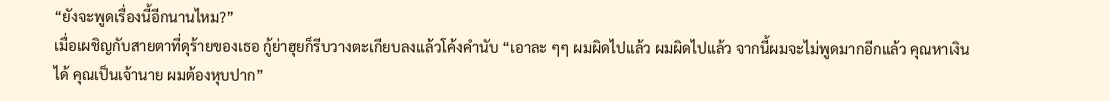“ยังจะพูดเรื่องนี้อีกนานไหม?”
เมื่อเผชิญกับสายตาที่ดุร้ายของเธอ กู้ย่าฮุยก็รีบวางตะเกียบลงแล้วโค้งคำนับ “เอาละ ๆๆ ผมผิดไปแล้ว ผมผิดไปแล้ว จากนี้ผมจะไม่พูดมากอีกแล้ว คุณหาเงินได้ คุณเป็นเจ้านาย ผมต้องหุบปาก”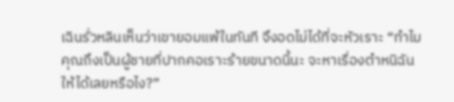เฉินรั่วหลินเห็นว่าเขายอมแพ้ในทันที จึงอดไม่ได้ที่จะหัวเราะ “ทำไมคุณถึงเป็นผู้ชายที่ปากคอเราะร้ายขนาดนี้นะ จะหาเรื่องตำหนิฉันให้ได้เลยหรือไง?”